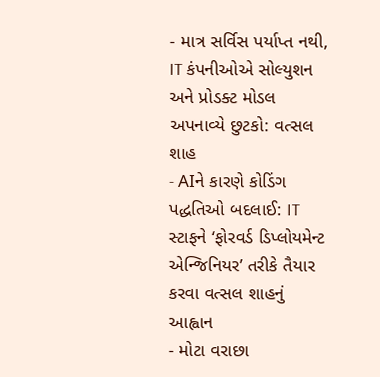- માત્ર સર્વિસ પર્યાપ્ત નથી, IT કંપનીઓએ સોલ્યુશન અને પ્રોડક્ટ મોડલ અપનાવ્યે છુટકો: વત્સલ શાહ
- AIને કારણે કોડિંગ પદ્ધતિઓ બદલાઈ: IT સ્ટાફને ‘ફોરવર્ડ ડિપ્લોયમેન્ટ એન્જિનિયર’ તરીકે તૈયાર કરવા વત્સલ શાહનું આહ્વાન
- મોટા વરાછા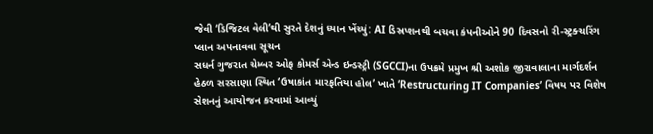જેવી ‘ડિજિટલ વેલી’થી સુરતે દેશનું ધ્યાન ખેંચ્યું: AI ડિસ્રપ્શનથી બચવા કંપનીઓને 90 દિવસનો રી-સ્ટ્રક્ચરિંગ પ્લાન અપનાવવા સૂચન
સધર્ન ગુજરાત ચેમ્બર ઓફ કોમર્સ એન્ડ ઇન્ડસ્ટ્રી (SGCCI)ના ઉપક્રમે પ્રમુખ શ્રી અશોક જીરાવાલાના માર્ગદર્શન હેઠળ સરસાણા સ્થિત ‘ઉષાકાંત મારફતિયા હોલ’ ખાતે ‘Restructuring IT Companies’ વિષય પર વિશેષ સેશનનું આયોજન કરવામાં આવ્યું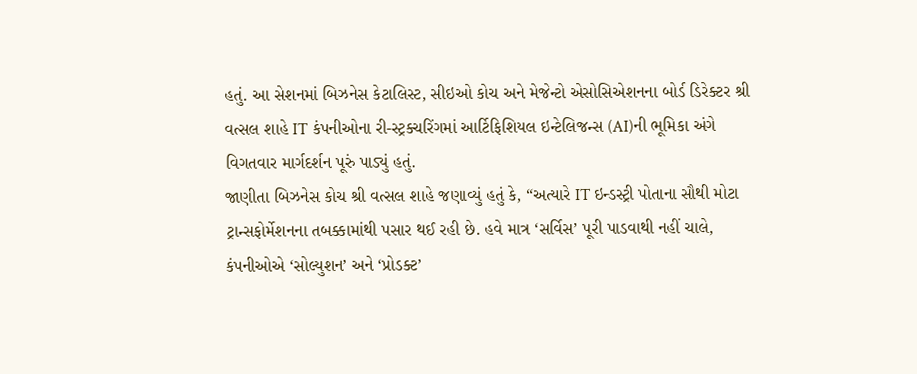હતું. આ સેશનમાં બિઝનેસ કેટાલિસ્ટ, સીઇઓ કોચ અને મેજેન્ટો એસોસિએશનના બોર્ડ ડિરેક્ટર શ્રી વત્સલ શાહે IT કંપનીઓના રી-સ્ટ્રક્ચરિંગમાં આર્ટિફિશિયલ ઇન્ટેલિજન્સ (AI)ની ભૂમિકા અંગે વિગતવાર માર્ગદર્શન પૂરું પાડ્યું હતું.
જાણીતા બિઝનેસ કોચ શ્રી વત્સલ શાહે જણાવ્યું હતું કે, “અત્યારે IT ઇન્ડસ્ટ્રી પોતાના સૌથી મોટા ટ્રાન્સફોર્મેશનના તબક્કામાંથી પસાર થઈ રહી છે. હવે માત્ર ‘સર્વિસ’ પૂરી પાડવાથી નહીં ચાલે, કંપનીઓએ ‘સોલ્યુશન’ અને ‘પ્રોડક્ટ’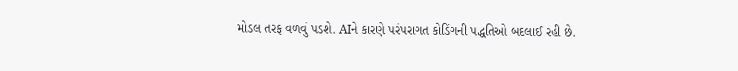મોડલ તરફ વળવું પડશે. AIને કારણે પરંપરાગત કોડિંગની પદ્ધતિઓ બદલાઈ રહી છે.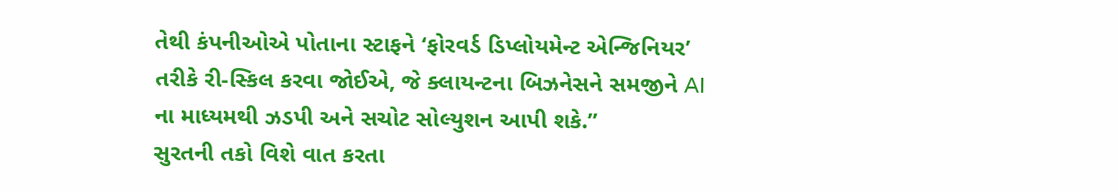તેથી કંપનીઓએ પોતાના સ્ટાફને ‘ફોરવર્ડ ડિપ્લોયમેન્ટ એન્જિનિયર’ તરીકે રી-સ્કિલ કરવા જોઈએ, જે ક્લાયન્ટના બિઝનેસને સમજીને AI ના માધ્યમથી ઝડપી અને સચોટ સોલ્યુશન આપી શકે.”
સુરતની તકો વિશે વાત કરતા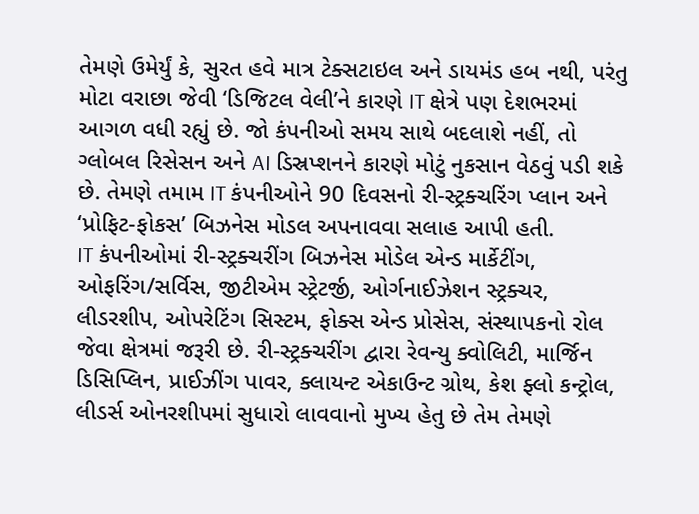તેમણે ઉમેર્યું કે, સુરત હવે માત્ર ટેક્સટાઇલ અને ડાયમંડ હબ નથી, પરંતુ મોટા વરાછા જેવી ‘ડિજિટલ વેલી’ને કારણે IT ક્ષેત્રે પણ દેશભરમાં આગળ વધી રહ્યું છે. જો કંપનીઓ સમય સાથે બદલાશે નહીં, તો ગ્લોબલ રિસેસન અને AI ડિસ્રપ્શનને કારણે મોટું નુકસાન વેઠવું પડી શકે છે. તેમણે તમામ IT કંપનીઓને 90 દિવસનો રી-સ્ટ્રક્ચરિંગ પ્લાન અને ‘પ્રોફિટ-ફોકસ’ બિઝનેસ મોડલ અપનાવવા સલાહ આપી હતી.
IT કંપનીઓમાં રી-સ્ટ્રક્ચરીંગ બિઝનેસ મોડેલ એન્ડ માર્કેટીંગ, ઓફરિંગ/સર્વિસ, જીટીએમ સ્ટ્રેટર્જી, ઓર્ગનાઈઝેશન સ્ટ્રક્ચર, લીડરશીપ, ઓપરેટિંગ સિસ્ટમ, ફોક્સ એન્ડ પ્રોસેસ, સંસ્થાપકનો રોલ જેવા ક્ષેત્રમાં જરૂરી છે. રી-સ્ટ્રક્ચરીંગ દ્વારા રેવન્યુ ક્વોલિટી, માર્જિન ડિસિપ્લિન, પ્રાઈઝીંગ પાવર, ક્લાયન્ટ એકાઉન્ટ ગ્રોથ, કેશ ફ્લો કન્ટ્રોલ, લીડર્સ ઓનરશીપમાં સુધારો લાવવાનો મુખ્ય હેતુ છે તેમ તેમણે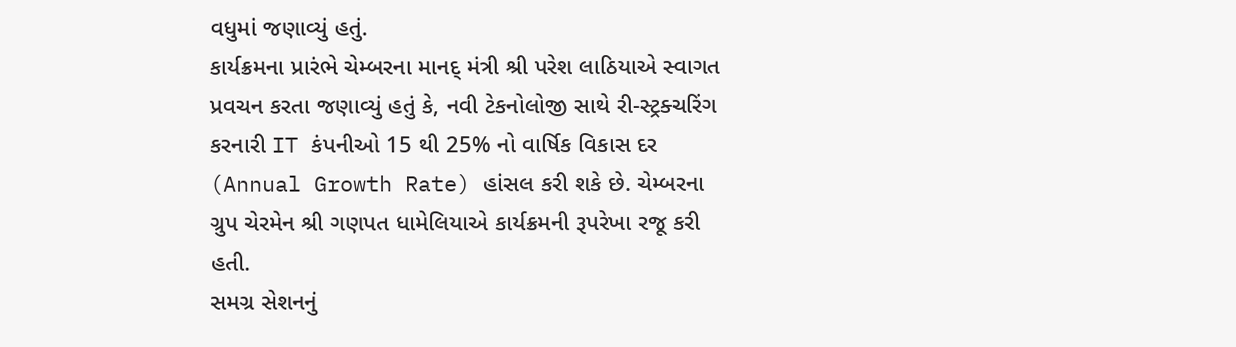વધુમાં જણાવ્યું હતું.
કાર્યક્રમના પ્રારંભે ચેમ્બરના માનદ્ મંત્રી શ્રી પરેશ લાઠિયાએ સ્વાગત પ્રવચન કરતા જણાવ્યું હતું કે, નવી ટેકનોલોજી સાથે રી-સ્ટ્રક્ચરિંગ કરનારી IT કંપનીઓ 15 થી 25% નો વાર્ષિક વિકાસ દર (Annual Growth Rate) હાંસલ કરી શકે છે. ચેમ્બરના ગ્રુપ ચેરમેન શ્રી ગણપત ધામેલિયાએ કાર્યક્રમની રૂપરેખા રજૂ કરી હતી.
સમગ્ર સેશનનું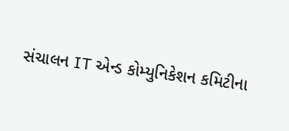સંચાલન IT એન્ડ કોમ્યુનિકેશન કમિટીના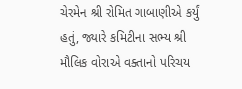ચેરમેન શ્રી રોમિત ગાબાણીએ કર્યું હતું, જ્યારે કમિટીના સભ્ય શ્રી મૌલિક વોરાએ વક્તાનો પરિચય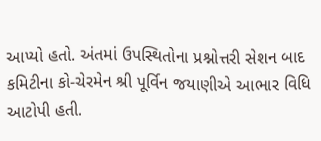આપ્યો હતો. અંતમાં ઉપસ્થિતોના પ્રશ્નોત્તરી સેશન બાદ કમિટીના કો-ચેરમેન શ્રી પૂર્વિન જયાણીએ આભાર વિધિ આટોપી હતી.